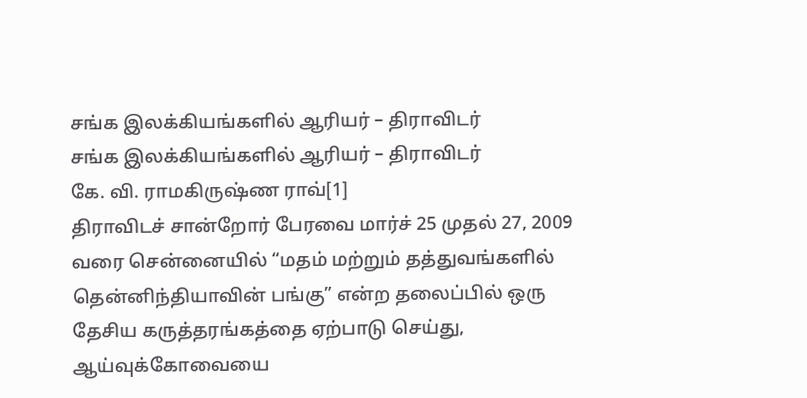சங்க இலக்கியங்களில் ஆரியர் – திராவிடர்
சங்க இலக்கியங்களில் ஆரியர் – திராவிடர்
கே. வி. ராமகிருஷ்ண ராவ்[1]
திராவிடச் சான்றோர் பேரவை மார்ச் 25 முதல் 27, 2009 வரை சென்னையில் “மதம் மற்றும் தத்துவங்களில் தென்னிந்தியாவின் பங்கு” என்ற தலைப்பில் ஒரு தேசிய கருத்தரங்கத்தை ஏற்பாடு செய்து, ஆய்வுக்கோவையை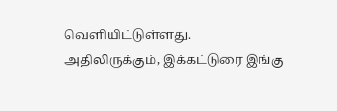வெளியிட்டுள்ளது.
அதிலிருக்கும், இக்கட்டுரை இங்கு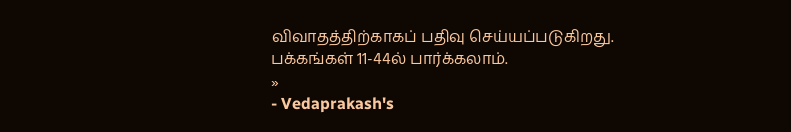விவாதத்திற்காகப் பதிவு செய்யப்படுகிறது.
பக்கங்கள் 11-44ல் பார்க்கலாம்.
»
- Vedaprakash's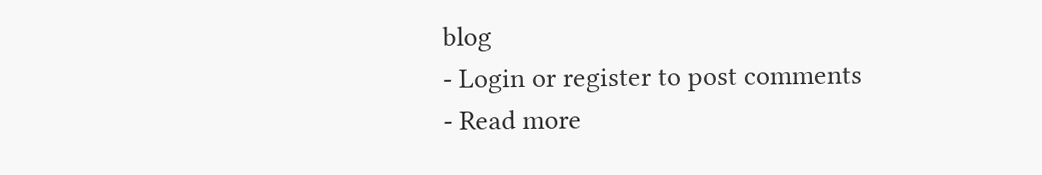blog
- Login or register to post comments
- Read more